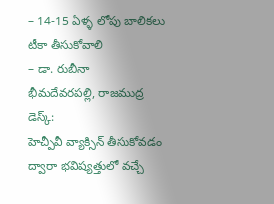– 14-15 ఏళ్ళ లోపు బాలికలు టీకా తీసుకోవాలి
– డా. రుబీనా
భీమదేవరపల్లి, రాజముద్ర డెస్క్:
హెచ్పీవీ వ్యాక్సిన్ తీసుకోవడం ద్వారా భవిష్యత్తులో వచ్చే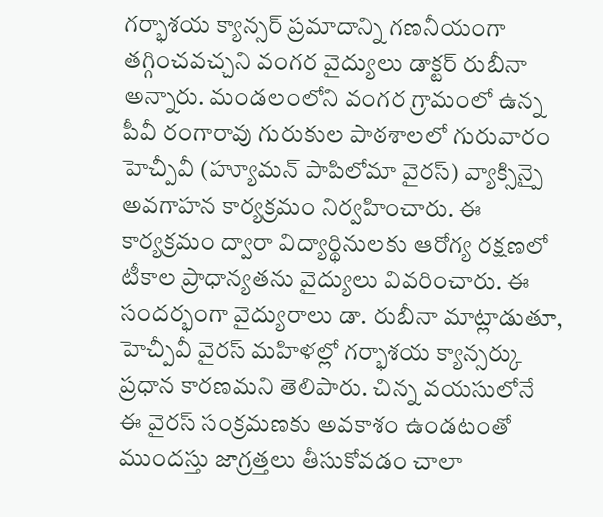గర్భాశయ క్యాన్సర్ ప్రమాదాన్ని గణనీయంగా తగ్గించవచ్చని వంగర వైద్యులు డాక్టర్ రుబీనా అన్నారు. మండలంలోని వంగర గ్రామంలో ఉన్న పీవీ రంగారావు గురుకుల పాఠశాలలో గురువారం హెచ్పీవీ (హ్యూమన్ పాపిలోమా వైరస్) వ్యాక్సిన్పై అవగాహన కార్యక్రమం నిర్వహించారు. ఈ కార్యక్రమం ద్వారా విద్యార్థినులకు ఆరోగ్య రక్షణలో టీకాల ప్రాధాన్యతను వైద్యులు వివరించారు. ఈ సందర్భంగా వైద్యురాలు డా. రుబీనా మాట్లాడుతూ, హెచ్పీవీ వైరస్ మహిళల్లో గర్భాశయ క్యాన్సర్కు ప్రధాన కారణమని తెలిపారు. చిన్న వయసులోనే ఈ వైరస్ సంక్రమణకు అవకాశం ఉండటంతో ముందస్తు జాగ్రత్తలు తీసుకోవడం చాలా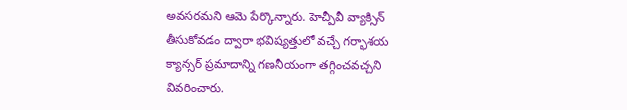అవసరమని ఆమె పేర్కొన్నారు. హెచ్పీవీ వ్యాక్సిన్ తీసుకోవడం ద్వారా భవిష్యత్తులో వచ్చే గర్భాశయ క్యాన్సర్ ప్రమాదాన్ని గణనీయంగా తగ్గించవచ్చని వివరించారు.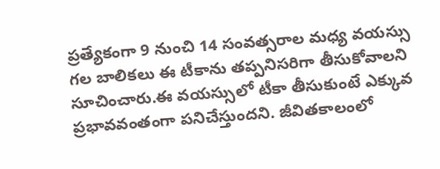ప్రత్యేకంగా 9 నుంచి 14 సంవత్సరాల మధ్య వయస్సు గల బాలికలు ఈ టీకాను తప్పనిసరిగా తీసుకోవాలని సూచించారు.ఈ వయస్సులో టీకా తీసుకుంటే ఎక్కువ ప్రభావవంతంగా పనిచేస్తుందని. జీవితకాలంలో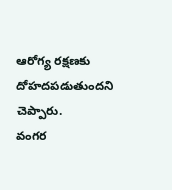ఆరోగ్య రక్షణకు దోహదపడుతుందని చెప్పారు.
వంగర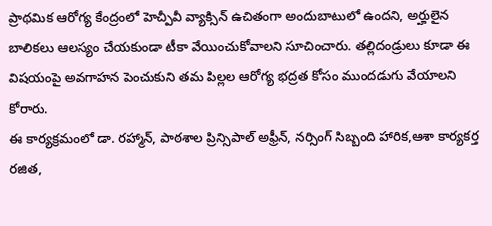ప్రాథమిక ఆరోగ్య కేంద్రంలో హెచ్పీవీ వ్యాక్సిన్ ఉచితంగా అందుబాటులో ఉందని, అర్హులైన బాలికలు ఆలస్యం చేయకుండా టీకా వేయించుకోవాలని సూచించారు. తల్లిదండ్రులు కూడా ఈ విషయంపై అవగాహన పెంచుకుని తమ పిల్లల ఆరోగ్య భద్రత కోసం ముందడుగు వేయాలని కోరారు.
ఈ కార్యక్రమంలో డా. రహ్మాన్, పాఠశాల ప్రిన్సిపాల్ అఫ్రీన్, నర్సింగ్ సిబ్బంది హారిక,ఆశా కార్యకర్త రజిత,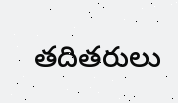తదితరులు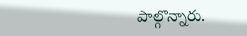పాల్గొన్నారు.